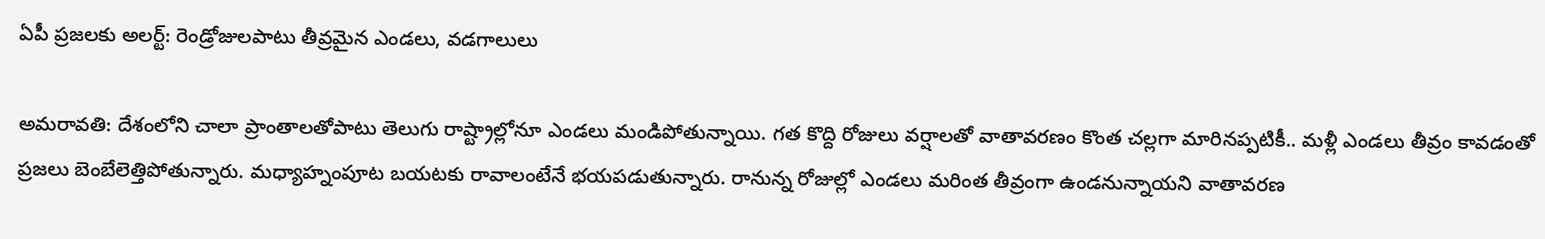ఏపీ ప్రజలకు అలర్ట్: రెండ్రోజులపాటు తీవ్రమైన ఎండలు, వడగాలులు

అమరావతి: దేశంలోని చాలా ప్రాంతాలతోపాటు తెలుగు రాష్ట్రాల్లోనూ ఎండలు మండిపోతున్నాయి. గత కొద్ది రోజులు వర్షాలతో వాతావరణం కొంత చల్లగా మారినప్పటికీ.. మళ్లీ ఎండలు తీవ్రం కావడంతో ప్రజలు బెంబేలెత్తిపోతున్నారు. మధ్యాహ్నంపూట బయటకు రావాలంటేనే భయపడుతున్నారు. రానున్న రోజుల్లో ఎండలు మరింత తీవ్రంగా ఉండనున్నాయని వాతావరణ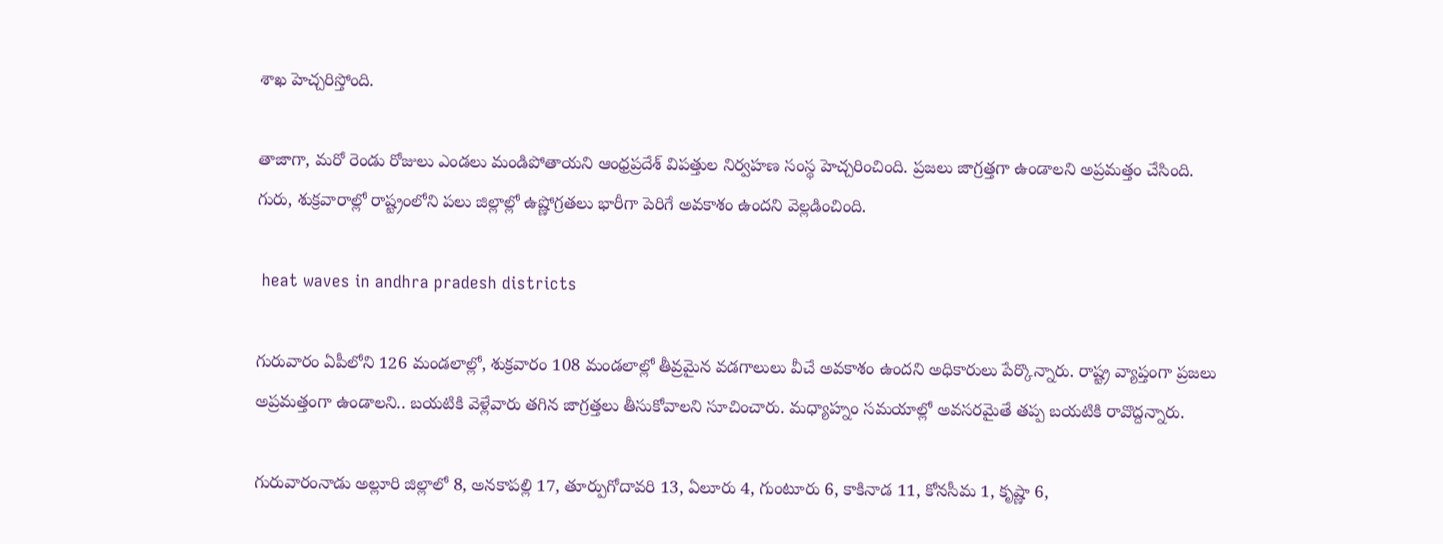శాఖ హెచ్చరిస్తోంది.

తాజాగా, మరో రెండు రోజులు ఎండలు మండిపోతాయని ఆంధ్రప్రదేశ్ విపత్తుల నిర్వహణ సంస్థ హెచ్చరించింది. ప్రజలు జాగ్రత్తగా ఉండాలని అప్రమత్తం చేసింది. గురు, శుక్రవారాల్లో రాష్ట్రంలోని పలు జిల్లాల్లో ఉష్ణోగ్రతలు భారీగా పెరిగే అవకాశం ఉందని వెల్లడించింది.

 heat waves in andhra pradesh districts

గురువారం ఏపీలోని 126 మండలాల్లో, శుక్రవారం 108 మండలాల్లో తీవ్రమైన వడగాలులు వీచే అవకాశం ఉందని అధికారులు పేర్కొన్నారు. రాష్ట్ర వ్యాప్తంగా ప్రజలు అప్రమత్తంగా ఉండాలని.. బయటికి వెళ్లేవారు తగిన జాగ్రత్తలు తీసుకోవాలని సూచించారు. మధ్యాహ్నం సమయాల్లో అవసరమైతే తప్ప బయటికి రావొద్దన్నారు.

గురువారంనాడు అల్లూరి జిల్లాలో 8, అనకాపల్లి 17, తూర్పుగోదావరి 13, ఏలూరు 4, గుంటూరు 6, కాకినాడ 11, కోనసీమ 1, కృష్ణా 6,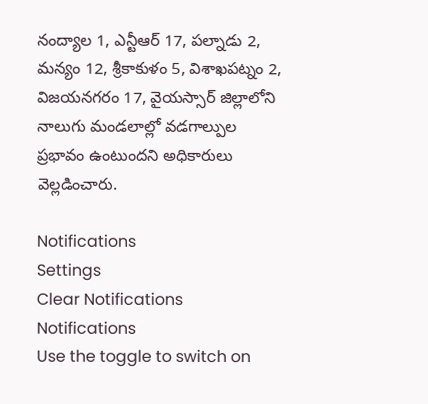నంద్యాల 1, ఎన్టీఆర్ 17, పల్నాడు 2, మన్యం 12, శ్రీకాకుళం 5, విశాఖపట్నం 2, విజయనగరం 17, వైయస్సార్ జిల్లాలోని నాలుగు మండలాల్లో వడగాల్పుల ప్రభావం ఉంటుందని అధికారులు వెల్లడించారు.

Notifications
Settings
Clear Notifications
Notifications
Use the toggle to switch on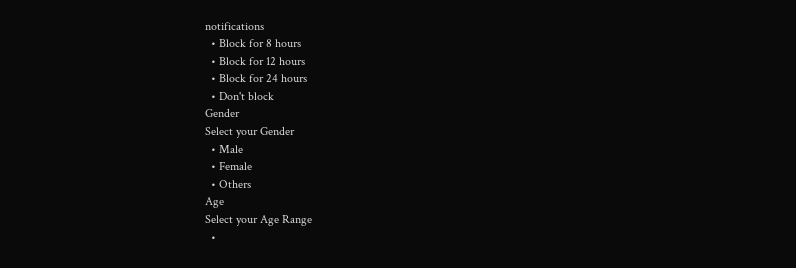notifications
  • Block for 8 hours
  • Block for 12 hours
  • Block for 24 hours
  • Don't block
Gender
Select your Gender
  • Male
  • Female
  • Others
Age
Select your Age Range
  •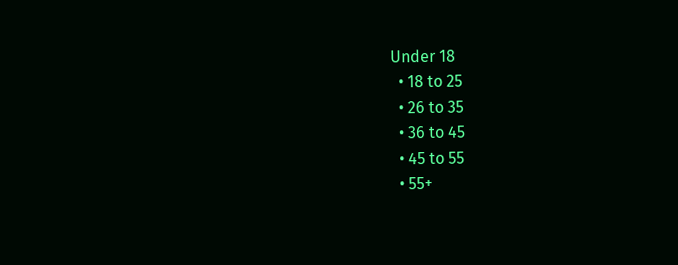Under 18
  • 18 to 25
  • 26 to 35
  • 36 to 45
  • 45 to 55
  • 55+